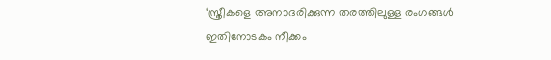‘സ്ത്രീകളെ അനാദരിക്കുന്ന തരത്തിലുള്ള രംഗങ്ങൾ ഇതിനോടകം നീക്കം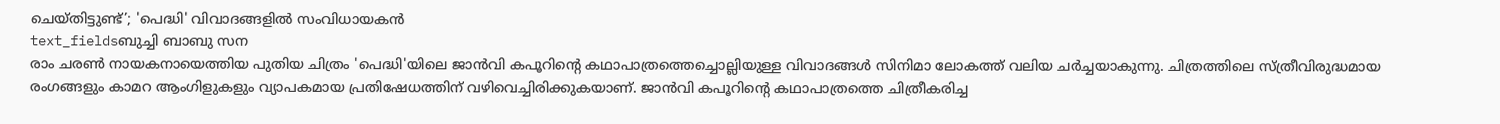ചെയ്തിട്ടുണ്ട്’; 'പെദ്ധി' വിവാദങ്ങളിൽ സംവിധായകൻ
text_fieldsബുച്ചി ബാബു സന
രാം ചരൺ നായകനായെത്തിയ പുതിയ ചിത്രം 'പെദ്ധി'യിലെ ജാൻവി കപൂറിന്റെ കഥാപാത്രത്തെച്ചൊല്ലിയുള്ള വിവാദങ്ങൾ സിനിമാ ലോകത്ത് വലിയ ചർച്ചയാകുന്നു. ചിത്രത്തിലെ സ്ത്രീവിരുദ്ധമായ രംഗങ്ങളും കാമറ ആംഗിളുകളും വ്യാപകമായ പ്രതിഷേധത്തിന് വഴിവെച്ചിരിക്കുകയാണ്. ജാൻവി കപൂറിന്റെ കഥാപാത്രത്തെ ചിത്രീകരിച്ച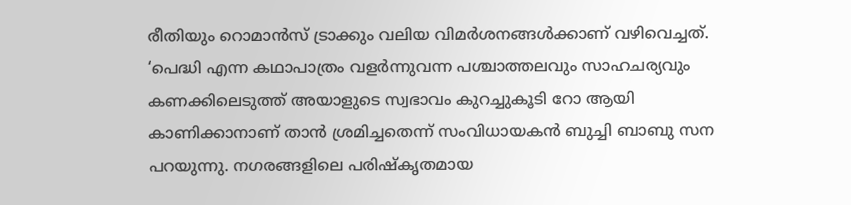രീതിയും റൊമാൻസ് ട്രാക്കും വലിയ വിമർശനങ്ങൾക്കാണ് വഴിവെച്ചത്.
‘പെദ്ധി എന്ന കഥാപാത്രം വളർന്നുവന്ന പശ്ചാത്തലവും സാഹചര്യവും കണക്കിലെടുത്ത് അയാളുടെ സ്വഭാവം കുറച്ചുകൂടി റോ ആയി കാണിക്കാനാണ് താൻ ശ്രമിച്ചതെന്ന് സംവിധായകൻ ബുച്ചി ബാബു സന പറയുന്നു. നഗരങ്ങളിലെ പരിഷ്കൃതമായ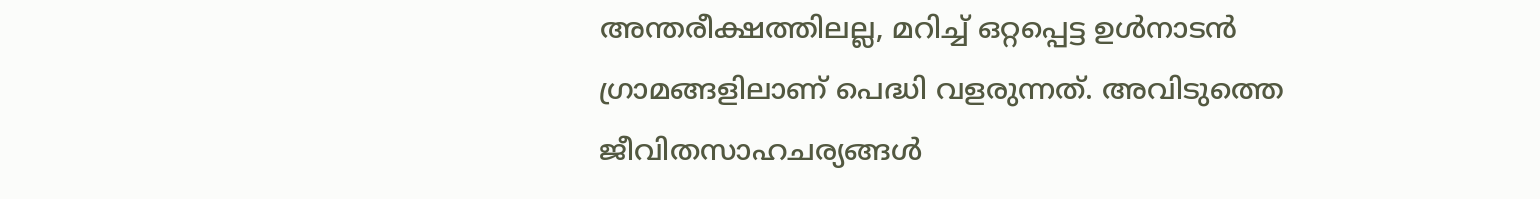അന്തരീക്ഷത്തിലല്ല, മറിച്ച് ഒറ്റപ്പെട്ട ഉൾനാടൻ ഗ്രാമങ്ങളിലാണ് പെദ്ധി വളരുന്നത്. അവിടുത്തെ ജീവിതസാഹചര്യങ്ങൾ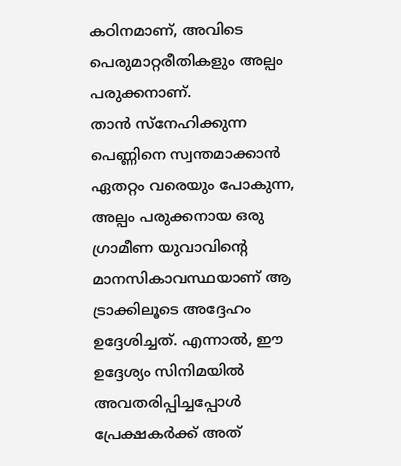കഠിനമാണ്, അവിടെ പെരുമാറ്റരീതികളും അല്പം പരുക്കനാണ്.
താൻ സ്നേഹിക്കുന്ന പെണ്ണിനെ സ്വന്തമാക്കാൻ ഏതറ്റം വരെയും പോകുന്ന, അല്പം പരുക്കനായ ഒരു ഗ്രാമീണ യുവാവിന്റെ മാനസികാവസ്ഥയാണ് ആ ട്രാക്കിലൂടെ അദ്ദേഹം ഉദ്ദേശിച്ചത്. എന്നാൽ, ഈ ഉദ്ദേശ്യം സിനിമയിൽ അവതരിപ്പിച്ചപ്പോൾ പ്രേക്ഷകർക്ക് അത്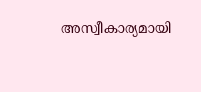അസ്വീകാര്യമായി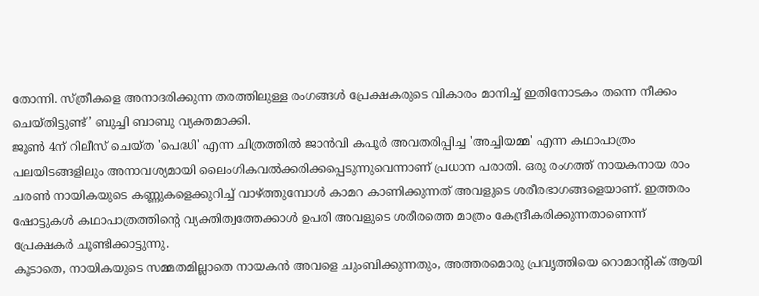തോന്നി. സ്ത്രീകളെ അനാദരിക്കുന്ന തരത്തിലുള്ള രംഗങ്ങൾ പ്രേക്ഷകരുടെ വികാരം മാനിച്ച് ഇതിനോടകം തന്നെ നീക്കം ചെയ്തിട്ടുണ്ട്’ ബുച്ചി ബാബു വ്യക്തമാക്കി.
ജൂൺ 4ന് റിലീസ് ചെയ്ത 'പെദ്ധി' എന്ന ചിത്രത്തിൽ ജാൻവി കപൂർ അവതരിപ്പിച്ച 'അച്ചിയമ്മ' എന്ന കഥാപാത്രം പലയിടങ്ങളിലും അനാവശ്യമായി ലൈംഗികവൽക്കരിക്കപ്പെടുന്നുവെന്നാണ് പ്രധാന പരാതി. ഒരു രംഗത്ത് നായകനായ രാം ചരൺ നായികയുടെ കണ്ണുകളെക്കുറിച്ച് വാഴ്ത്തുമ്പോൾ കാമറ കാണിക്കുന്നത് അവളുടെ ശരീരഭാഗങ്ങളെയാണ്. ഇത്തരം ഷോട്ടുകൾ കഥാപാത്രത്തിന്റെ വ്യക്തിത്വത്തേക്കാൾ ഉപരി അവളുടെ ശരീരത്തെ മാത്രം കേന്ദ്രീകരിക്കുന്നതാണെന്ന് പ്രേക്ഷകർ ചൂണ്ടിക്കാട്ടുന്നു.
കൂടാതെ, നായികയുടെ സമ്മതമില്ലാതെ നായകൻ അവളെ ചുംബിക്കുന്നതും, അത്തരമൊരു പ്രവൃത്തിയെ റൊമാന്റിക് ആയി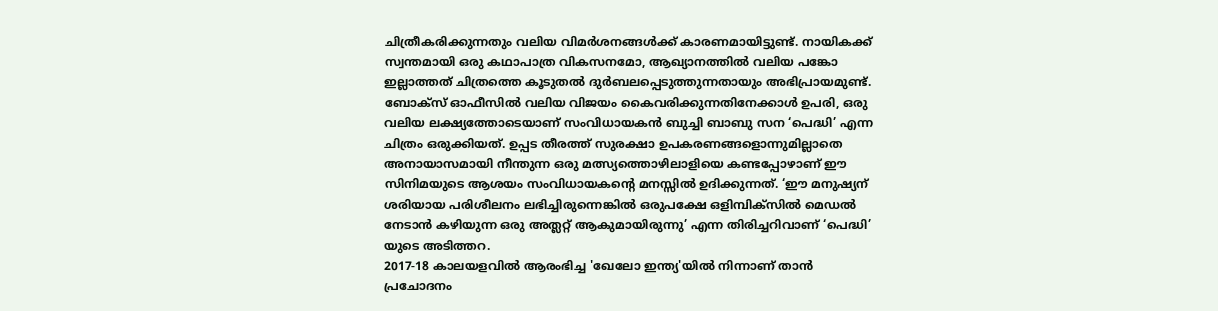ചിത്രീകരിക്കുന്നതും വലിയ വിമർശനങ്ങൾക്ക് കാരണമായിട്ടുണ്ട്. നായികക്ക് സ്വന്തമായി ഒരു കഥാപാത്ര വികസനമോ, ആഖ്യാനത്തിൽ വലിയ പങ്കോ ഇല്ലാത്തത് ചിത്രത്തെ കൂടുതൽ ദുർബലപ്പെടുത്തുന്നതായും അഭിപ്രായമുണ്ട്.
ബോക്സ് ഓഫീസിൽ വലിയ വിജയം കൈവരിക്കുന്നതിനേക്കാൾ ഉപരി, ഒരു വലിയ ലക്ഷ്യത്തോടെയാണ് സംവിധായകൻ ബുച്ചി ബാബു സന ‘പെദ്ധി’ എന്ന ചിത്രം ഒരുക്കിയത്. ഉപ്പട തീരത്ത് സുരക്ഷാ ഉപകരണങ്ങളൊന്നുമില്ലാതെ അനായാസമായി നീന്തുന്ന ഒരു മത്സ്യത്തൊഴിലാളിയെ കണ്ടപ്പോഴാണ് ഈ സിനിമയുടെ ആശയം സംവിധായകന്റെ മനസ്സിൽ ഉദിക്കുന്നത്. ‘ഈ മനുഷ്യന് ശരിയായ പരിശീലനം ലഭിച്ചിരുന്നെങ്കിൽ ഒരുപക്ഷേ ഒളിമ്പിക്സിൽ മെഡൽ നേടാൻ കഴിയുന്ന ഒരു അത്ലറ്റ് ആകുമായിരുന്നു’ എന്ന തിരിച്ചറിവാണ് ‘പെദ്ധി’ യുടെ അടിത്തറ.
2017-18 കാലയളവിൽ ആരംഭിച്ച 'ഖേലോ ഇന്ത്യ'യിൽ നിന്നാണ് താൻ പ്രചോദനം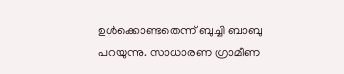ഉൾക്കൊണ്ടതെന്ന് ബുച്ചി ബാബു പറയുന്നു. സാധാരണ ഗ്രാമീണ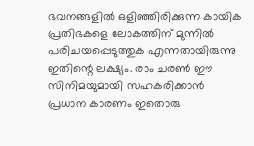ഭവനങ്ങളിൽ ഒളിഞ്ഞിരിക്കുന്ന കായിക പ്രതിഭകളെ ലോകത്തിന് മുന്നിൽ പരിചയപ്പെടുത്തുക എന്നതായിരുന്നു ഇതിന്റെ ലക്ഷ്യം. രാം ചരൺ ഈ സിനിമയുമായി സഹകരിക്കാൻ പ്രധാന കാരണം ഇതൊരു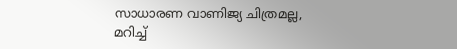സാധാരണ വാണിജ്യ ചിത്രമല്ല, മറിച്ച്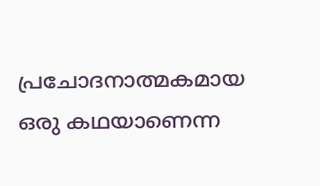പ്രചോദനാത്മകമായ ഒരു കഥയാണെന്ന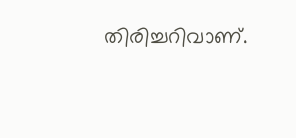തിരിച്ചറിവാണ്.